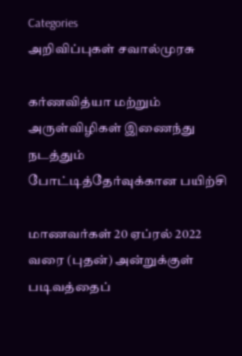Categories
அறிவிப்புகள் சவால்முரசு

கர்ணவித்யா மற்றும் அருள்விழிகள் இணைந்து நடத்தும் போட்டித்தேர்வுக்கான பயிற்சி

மாணவர்கள் 20 ஏப்ரல் 2022 வரை (புதன்) அன்றுக்குள் படிவத்தைப்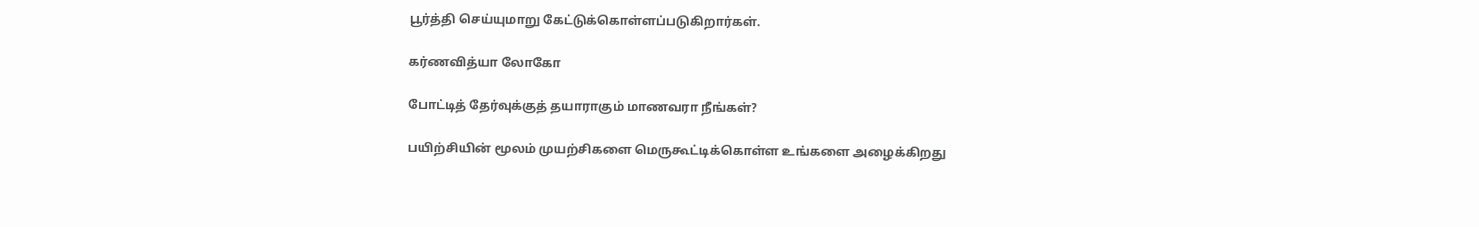பூர்த்தி செய்யுமாறு கேட்டுக்கொள்ளப்படுகிறார்கள்.

கர்ணவித்யா லோகோ

போட்டித் தேர்வுக்குத் தயாராகும் மாணவரா நீங்கள்?

பயிற்சியின் மூலம் முயற்சிகளை மெருகூட்டிக்கொள்ள உங்களை அழைக்கிறது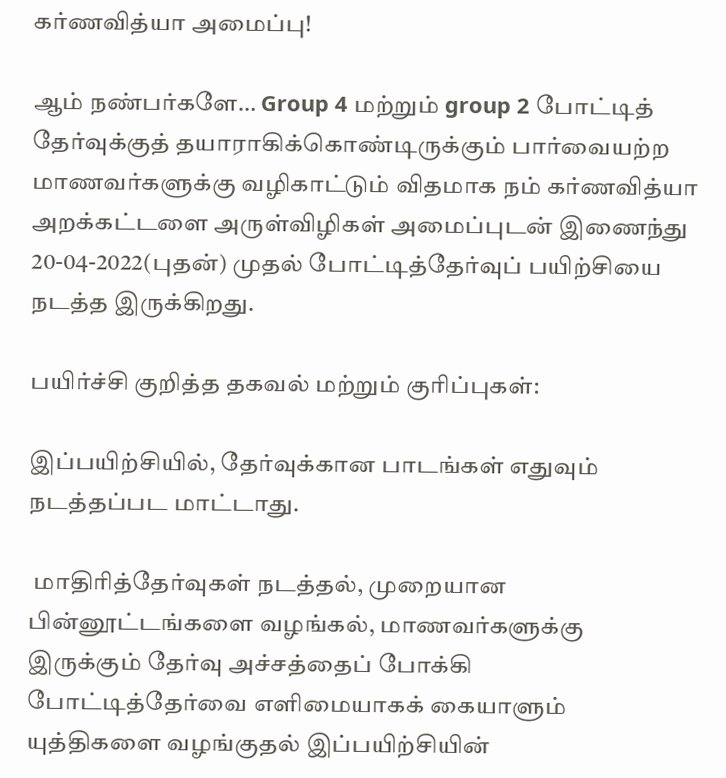கர்ணவித்யா அமைப்பு!

ஆம் நண்பர்களே… Group 4 மற்றும் group 2 போட்டித் தேர்வுக்குத் தயாராகிக்கொண்டிருக்கும் பார்வையற்ற மாணவர்களுக்கு வழிகாட்டும் விதமாக நம் கர்ணவித்யா அறக்கட்டளை அருள்விழிகள் அமைப்புடன் இணைந்து 20-04-2022(புதன்) முதல் போட்டித்தேர்வுப் பயிற்சியை நடத்த இருக்கிறது.

பயிர்ச்சி குறித்த தகவல் மற்றும் குரிப்புகள்:

இப்பயிற்சியில், தேர்வுக்கான பாடங்கள் எதுவும் நடத்தப்பட மாட்டாது.

 மாதிரித்தேர்வுகள் நடத்தல், முறையான பின்னூட்டங்களை வழங்கல், மாணவர்களுக்கு இருக்கும் தேர்வு அச்சத்தைப் போக்கி போட்டித்தேர்வை எளிமையாகக் கையாளும் யுத்திகளை வழங்குதல் இப்பயிற்சியின்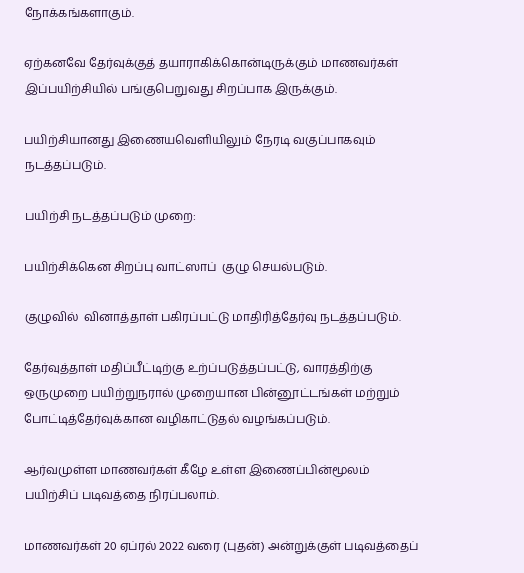நோக்கங்களாகும்.

ஏற்கனவே தேர்வுக்குத் தயாராகிக்கொன்டிருக்கும் மாணவர்கள் இப்பயிற்சியில் பங்குபெறுவது சிறப்பாக இருக்கும்.

பயிற்சியானது இணையவெளியிலும் நேரடி வகுப்பாகவும் நடத்தப்படும்.

பயிற்சி நடத்தப்படும் முறை:

பயிற்சிக்கென சிறப்பு வாட்ஸாப்  குழு செயல்படும்.

குழுவில்  வினாத்தாள் பகிரப்பட்டு மாதிரித்தேர்வு நடத்தப்படும்.

தேர்வுத்தாள் மதிப்பீட்டிற்கு உற்ப்படுத்தப்பட்டு, வாரத்திற்கு ஒருமுறை பயிற்றுநரால் முறையான பின்னூட்டங்கள் மற்றும் போட்டித்தேர்வுக்கான வழிகாட்டுதல் வழங்கப்படும்.

ஆர்வமுள்ள மாணவர்கள் கீழே உள்ள இணைப்பின்மூலம் பயிற்சிப் படிவத்தை நிரப்பலாம்.

மாணவர்கள் 20 ஏப்ரல் 2022 வரை (புதன்) அன்றுக்குள் படிவத்தைப்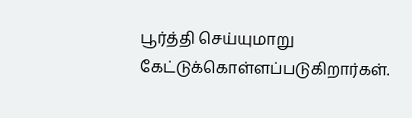பூர்த்தி செய்யுமாறு கேட்டுக்கொள்ளப்படுகிறார்கள்.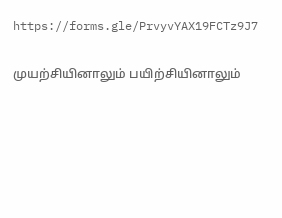https://forms.gle/PrvyvYAX19FCTz9J7

முயற்சியினாலும் பயிற்சியினாலும்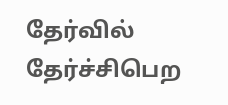தேர்வில் தேர்ச்சிபெற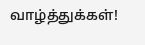வாழ்த்துக்கள்!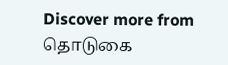Discover more from தொடுகை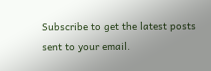Subscribe to get the latest posts sent to your email.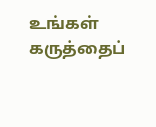உங்கள் கருத்தைப்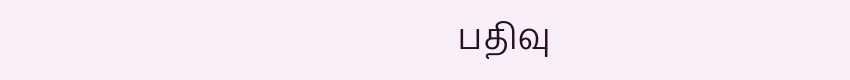பதிவு